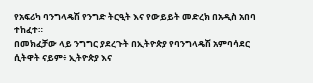የአፍሪካ ባንግላዴሽ የንግድ ትርዒት እና የውይይት መድረክ በአዲስ አበባ ተከፈተ።
በመክፈቻው ላይ ንግግር ያደረጉት በኢትዮጵያ የባንግላዴሽ አምባሳደር ሲትዋት ናይም፥ ኢትዮጵያ እና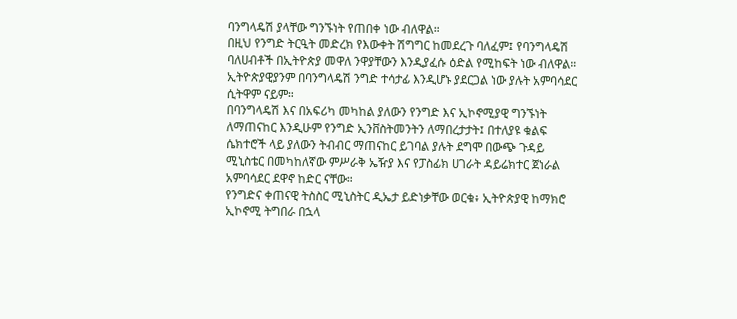ባንግላዴሽ ያላቸው ግንኙነት የጠበቀ ነው ብለዋል።
በዚህ የንግድ ትርዒት መድረክ የእውቀት ሽግግር ከመደረጉ ባለፈም፤ የባንግላዴሽ ባለሀብቶች በኢትዮጵያ መዋለ ንዋያቸውን እንዲያፈሱ ዕድል የሚከፍት ነው ብለዋል።
ኢትዮጵያዊያንም በባንግላዴሽ ንግድ ተሳታፊ እንዲሆኑ ያደርጋል ነው ያሉት አምባሳደር ሲትዋም ናይም።
በባንግላዴሽ እና በአፍሪካ መካከል ያለውን የንግድ እና ኢኮኖሚያዊ ግንኙነት ለማጠናከር እንዲሁም የንግድ ኢንቨስትመንትን ለማበረታታት፤ በተለያዩ ቁልፍ ሴክተሮች ላይ ያለውን ትብብር ማጠናከር ይገባል ያሉት ደግሞ በውጭ ጉዳይ ሚኒስቴር በመካከለኛው ምሥራቅ ኤዥያ እና የፓስፊክ ሀገራት ዳይሬክተር ጀነራል አምባሳደር ደዋኖ ከድር ናቸው።
የንግድና ቀጠናዊ ትስስር ሚኒስትር ዲኤታ ይድነቃቸው ወርቁ፥ ኢትዮጵያዊ ከማክሮ ኢኮኖሚ ትግበራ በኋላ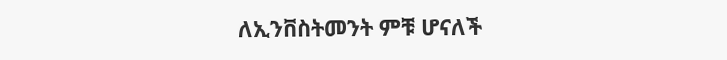ለኢንቨስትመንት ምቹ ሆናለች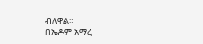ብለዋል።
በኤዶም አማረ